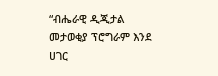“ብሔራዊ ዲጂታል መታወቂያ ፕሮግራም እንደ ሀገር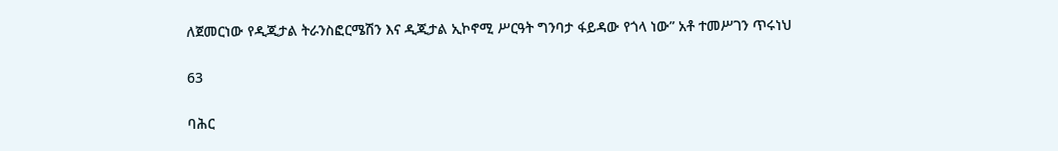ለጀመርነው የዲጂታል ትራንስፎርሜሽን እና ዲጂታል ኢኮኖሚ ሥርዓት ግንባታ ፋይዳው የጎላ ነው” አቶ ተመሥገን ጥሩነህ

63

ባሕር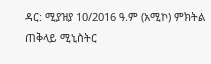ዳር: ሚያዝያ 10/2016 ዓ.ም (አሚኮ) ምክትል ጠቅላይ ሚኒስትር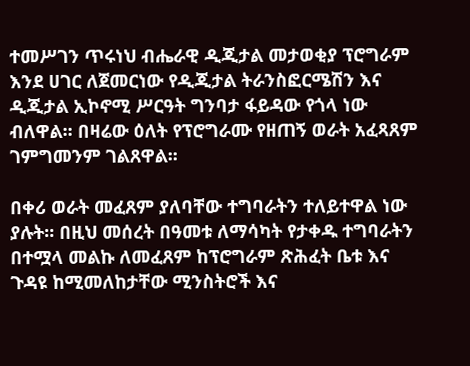ተመሥገን ጥሩነህ ብሔራዊ ዲጂታል መታወቂያ ፕሮግራም እንደ ሀገር ለጀመርነው የዲጂታል ትራንስፎርሜሽን እና ዲጂታል ኢኮኖሚ ሥርዓት ግንባታ ፋይዳው የጎላ ነው ብለዋል፡፡ በዛሬው ዕለት የፕሮግራሙ የዘጠኝ ወራት አፈጻጸም ገምግመንም ገልጸዋል፡፡

በቀሪ ወራት መፈጸም ያለባቸው ተግባራትን ተለይተዋል ነው ያሉት። በዚህ መሰረት በዓመቱ ለማሳካት የታቀዱ ተግባራትን በተሟላ መልኩ ለመፈጸም ከፕሮግራም ጽሕፈት ቤቱ እና ጉዳዩ ከሚመለከታቸው ሚንስትሮች እና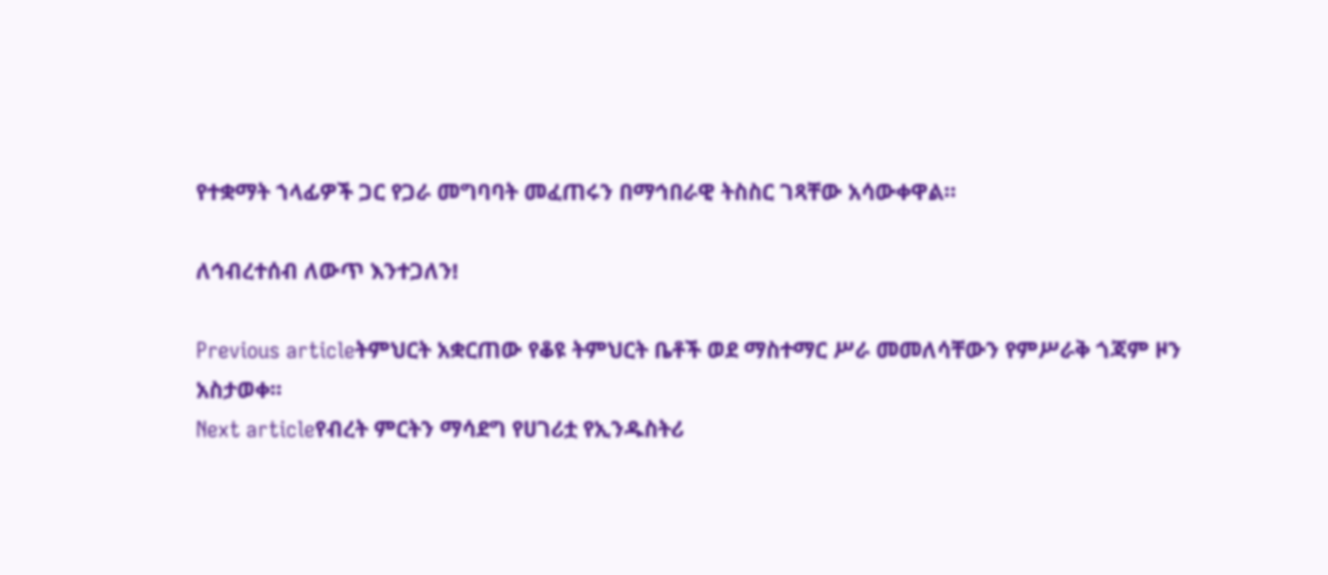የተቋማት ኀላፊዎች ጋር የጋራ መግባባት መፈጠሩን በማኅበራዊ ትስስር ገጻቸው አሳውቀዋል።

ለኅብረተሰብ ለውጥ እንተጋለን!

Previous articleትምህርት አቋርጠው የቆዩ ትምህርት ቤቶች ወደ ማስተማር ሥራ መመለሳቸውን የምሥራቅ ጎጃም ዞን አስታወቀ፡፡
Next articleየብረት ምርትን ማሳደግ የሀገሪቷ የኢንዱስትሪ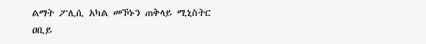ልማት ፖሊሲ አካል መኾኑን ጠቅላይ ሚኒስትር ዐቢይ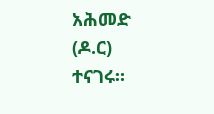አሕመድ (ዶ.ር) ተናገሩ።